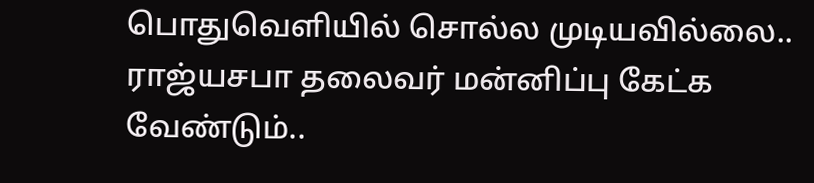பொதுவெளியில் சொல்ல முடியவில்லை.. ராஜ்யசபா தலைவர் மன்னிப்பு கேட்க வேண்டும்..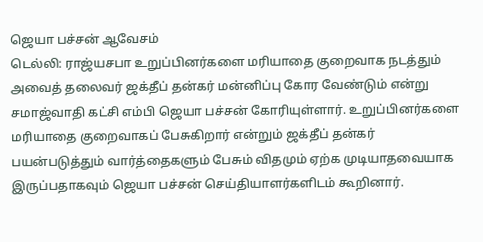ஜெயா பச்சன் ஆவேசம்
டெல்லி: ராஜ்யசபா உறுப்பினர்களை மரியாதை குறைவாக நடத்தும் அவைத் தலைவர் ஜக்தீப் தன்கர் மன்னிப்பு கோர வேண்டும் என்று சமாஜ்வாதி கட்சி எம்பி ஜெயா பச்சன் கோரியுள்ளார். உறுப்பினர்களை மரியாதை குறைவாகப் பேசுகிறார் என்றும் ஜக்தீப் தன்கர் பயன்படுத்தும் வார்த்தைகளும் பேசும் விதமும் ஏற்க முடியாதவையாக இருப்பதாகவும் ஜெயா பச்சன் செய்தியாளர்களிடம் கூறினார்.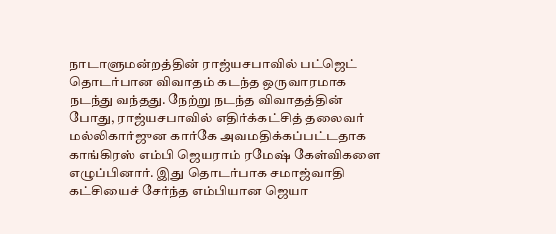நாடாளுமன்றத்தின் ராஜ்யசபாவில் பட்ஜெட் தொடர்பான விவாதம் கடந்த ஒருவாரமாக நடந்து வந்தது. நேற்று நடந்த விவாதத்தின் போது, ராஜ்யசபாவில் எதிர்க்கட்சித் தலைவர் மல்லிகார்ஜுன கார்கே அவமதிக்கப்பட்டதாக காங்கிரஸ் எம்பி ஜெயராம் ரமேஷ் கேள்விகளை எழுப்பினார். இது தொடர்பாக சமாஜ்வாதி கட்சியைச் சேர்ந்த எம்பியான ஜெயா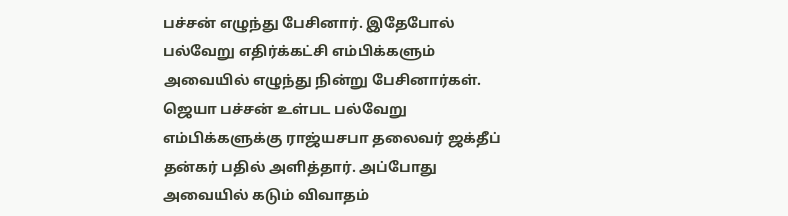பச்சன் எழுந்து பேசினார். இதேபோல் பல்வேறு எதிர்க்கட்சி எம்பிக்களும் அவையில் எழுந்து நின்று பேசினார்கள். ஜெயா பச்சன் உள்பட பல்வேறு எம்பிக்களுக்கு ராஜ்யசபா தலைவர் ஜக்தீப் தன்கர் பதில் அளித்தார். அப்போது அவையில் கடும் விவாதம்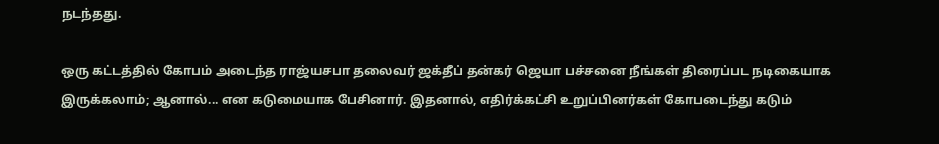நடந்தது.

ஒரு கட்டத்தில் கோபம் அடைந்த ராஜ்யசபா தலைவர் ஜக்தீப் தன்கர் ஜெயா பச்சனை நீங்கள் திரைப்பட நடிகையாக இருக்கலாம்; ஆனால்... என கடுமையாக பேசினார். இதனால், எதிர்க்கட்சி உறுப்பினர்கள் கோபடைந்து கடும்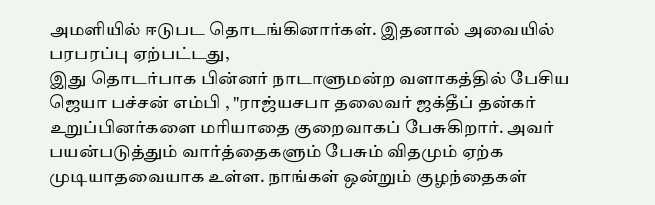அமளியில் ஈடுபட தொடங்கினார்கள். இதனால் அவையில் பரபரப்பு ஏற்பட்டது,
இது தொடர்பாக பின்னர் நாடாளுமன்ற வளாகத்தில் பேசிய ஜெயா பச்சன் எம்பி , "ராஜ்யசபா தலைவர் ஜக்தீப் தன்கர் உறுப்பினர்களை மரியாதை குறைவாகப் பேசுகிறார். அவர் பயன்படுத்தும் வார்த்தைகளும் பேசும் விதமும் ஏற்க முடியாதவையாக உள்ள. நாங்கள் ஒன்றும் குழந்தைகள்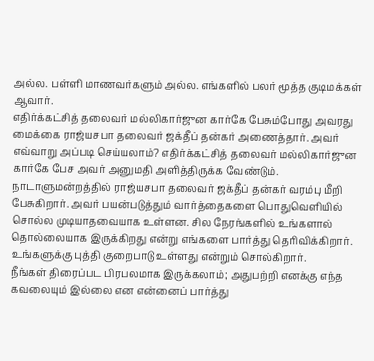அல்ல. பள்ளி மாணவர்களும் அல்ல. எங்களில் பலர் மூத்த குடிமக்கள் ஆவார்.
எதிர்க்கட்சித் தலைவர் மல்லிகார்ஜுன கார்கே பேசும்போது அவரது மைக்கை ராஜ்யசபா தலைவர் ஜக்தீப் தன்கர் அணைத்தார். அவர் எவ்வாறு அப்படி செய்யலாம்? எதிர்க்கட்சித் தலைவர் மல்லிகார்ஜுன கார்கே பேச அவர் அனுமதி அளித்திருக்க வேண்டும்.
நாடாளுமன்றத்தில் ராஜ்யசபா தலைவர் ஜக்தீப் தன்கர் வரம்பு மீறி பேசுகிறார். அவர் பயன்படுத்தும் வார்த்தைகளை பொதுவெளியில் சொல்ல முடியாதவையாக உள்ளன. சில நேரங்களில் உங்களால் தொல்லையாக இருக்கிறது என்று எங்களை பார்த்து தெரிவிக்கிறார். உங்களுக்கு புத்தி குறைபாடு உள்ளது என்றும் சொல்கிறார்.
நீங்கள் திரைப்பட பிரபலமாக இருக்கலாம்; அதுபற்றி எனக்கு எந்த கவலையும் இல்லை என என்னைப் பார்த்து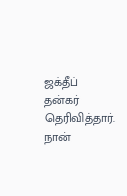ஜக்தீப் தன்கர் தெரிவித்தார். நான்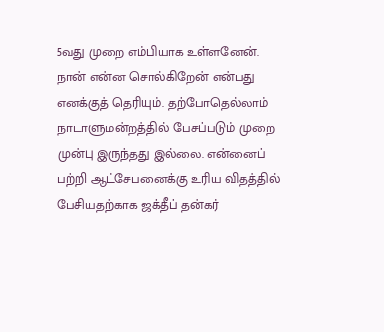5வது முறை எம்பியாக உள்ளனேன். நான் என்ன சொல்கிறேன் என்பது எனக்குத் தெரியும். தற்போதெல்லாம் நாடாளுமன்றத்தில் பேசப்படும் முறை முன்பு இருந்தது இல்லை. என்னைப் பற்றி ஆட்சேபனைக்கு உரிய விதத்தில் பேசியதற்காக ஜக்தீப் தன்கர்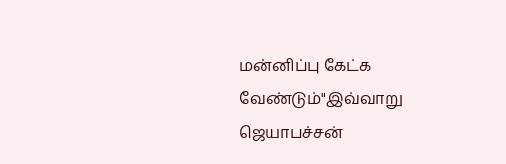மன்னிப்பு கேட்க வேண்டும்"இவ்வாறு ஜெயாபச்சன்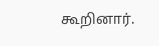கூறினார்.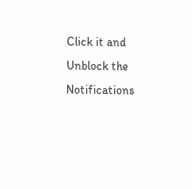Click it and Unblock the Notifications